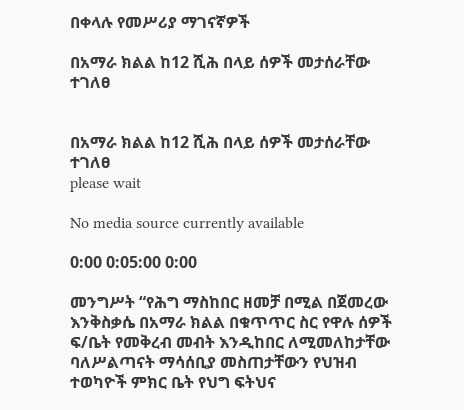በቀላሉ የመሥሪያ ማገናኛዎች

በአማራ ክልል ከ12 ሺሕ በላይ ሰዎች መታሰራቸው ተገለፀ


በአማራ ክልል ከ12 ሺሕ በላይ ሰዎች መታሰራቸው ተገለፀ
please wait

No media source currently available

0:00 0:05:00 0:00

መንግሥት “የሕግ ማስከበር ዘመቻ በሚል በጀመረው እንቅስቃሴ በአማራ ክልል በቁጥጥር ስር የዋሉ ሰዎች ፍ/ቤት የመቅረብ መብት እንዲከበር ለሚመለከታቸው ባለሥልጣናት ማሳሰቢያ መስጠታቸውን የህዝብ ተወካዮች ምክር ቤት የህግ ፍትህና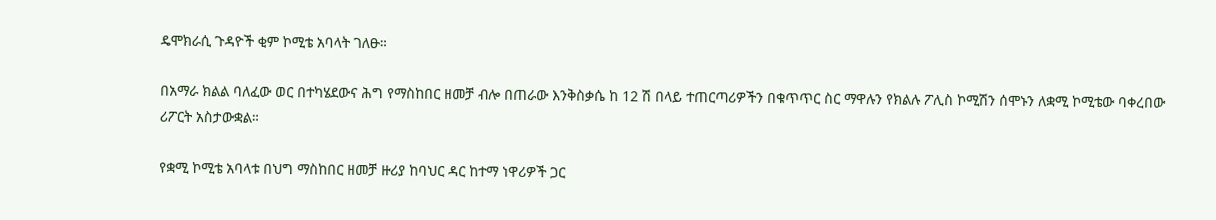ዴሞክራሲ ጉዳዮች ቂም ኮሚቴ አባላት ገለፁ።

በአማራ ክልል ባለፈው ወር በተካሄደውና ሕግ የማስከበር ዘመቻ ብሎ በጠራው እንቅስቃሴ ከ 12 ሽ በላይ ተጠርጣሪዎችን በቁጥጥር ስር ማዋሉን የክልሉ ፖሊስ ኮሚሽን ሰሞኑን ለቋሚ ኮሚቴው ባቀረበው ሪፖርት አስታውቋል።

የቋሚ ኮሚቴ አባላቱ በህግ ማስከበር ዘመቻ ዙሪያ ከባህር ዳር ከተማ ነዋሪዎች ጋር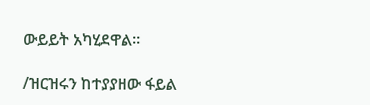ውይይት አካሂደዋል።

/ዝርዝሩን ከተያያዘው ፋይል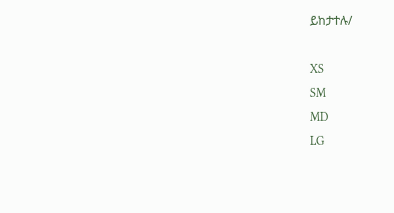ይከታተሉ/

XS
SM
MD
LG